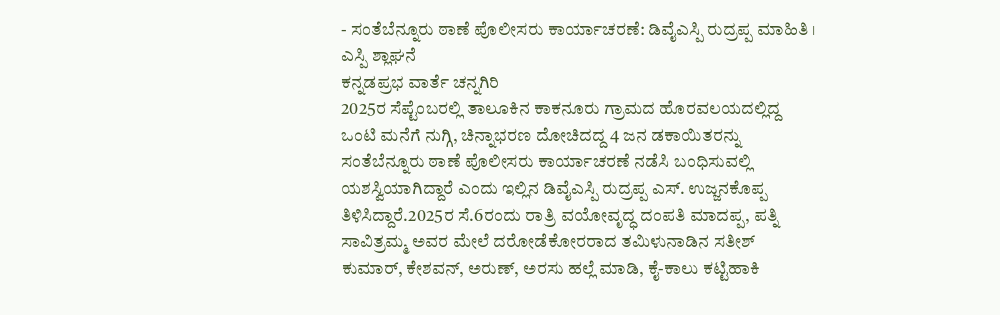- ಸಂತೆಬೆನ್ನೂರು ಠಾಣೆ ಪೊಲೀಸರು ಕಾರ್ಯಾಚರಣೆ: ಡಿವೈಎಸ್ಪಿ ರುದ್ರಪ್ಪ ಮಾಹಿತಿ । ಎಸ್ಪಿ ಶ್ಲಾಘನೆ
ಕನ್ನಡಪ್ರಭ ವಾರ್ತೆ ಚನ್ನಗಿರಿ
2025ರ ಸೆಪ್ಟೆಂಬರಲ್ಲಿ ತಾಲೂಕಿನ ಕಾಕನೂರು ಗ್ರಾಮದ ಹೊರವಲಯದಲ್ಲಿದ್ದ ಒಂಟಿ ಮನೆಗೆ ನುಗ್ಗಿ, ಚಿನ್ನಾಭರಣ ದೋಚಿದದ್ದ 4 ಜನ ಡಕಾಯಿತರನ್ನು ಸಂತೆಬೆನ್ನೂರು ಠಾಣೆ ಪೊಲೀಸರು ಕಾರ್ಯಾಚರಣೆ ನಡೆಸಿ ಬಂಧಿಸುವಲ್ಲಿ ಯಶಸ್ವಿಯಾಗಿದ್ದಾರೆ ಎಂದು ಇಲ್ಲಿನ ಡಿವೈಎಸ್ಪಿ ರುದ್ರಪ್ಪ ಎಸ್. ಉಜ್ಜನಕೊಪ್ಪ ತಿಳಿಸಿದ್ದಾರೆ.2025ರ ಸೆ.6ರಂದು ರಾತ್ರಿ ವಯೋವೃದ್ಧ ದಂಪತಿ ಮಾದಪ್ಪ, ಪತ್ನಿ ಸಾವಿತ್ರಮ್ಮ ಅವರ ಮೇಲೆ ದರೋಡೆಕೋರರಾದ ತಮಿಳುನಾಡಿನ ಸತೀಶ್ ಕುಮಾರ್, ಕೇಶವನ್, ಅರುಣ್, ಅರಸು ಹಲ್ಲೆ ಮಾಡಿ, ಕೈ-ಕಾಲು ಕಟ್ಟಿಹಾಕಿ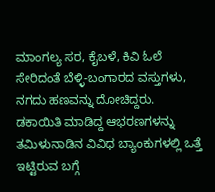ಮಾಂಗಲ್ಯ ಸರ, ಕೈಬಳೆ, ಕಿವಿ ಓಲೆ ಸೇರಿದಂತೆ ಬೆಳ್ಳಿ-ಬಂಗಾರದ ವಸ್ತುಗಳು, ನಗದು ಹಣವನ್ನು ದೋಚಿದ್ದರು.
ಡಕಾಯಿತಿ ಮಾಡಿದ್ದ ಆಭರಣಗಳನ್ನು ತಮಿಳುನಾಡಿನ ವಿವಿಧ ಬ್ಯಾಂಕುಗಳಲ್ಲಿ ಒತ್ತೆ ಇಟ್ಟಿರುವ ಬಗ್ಗೆ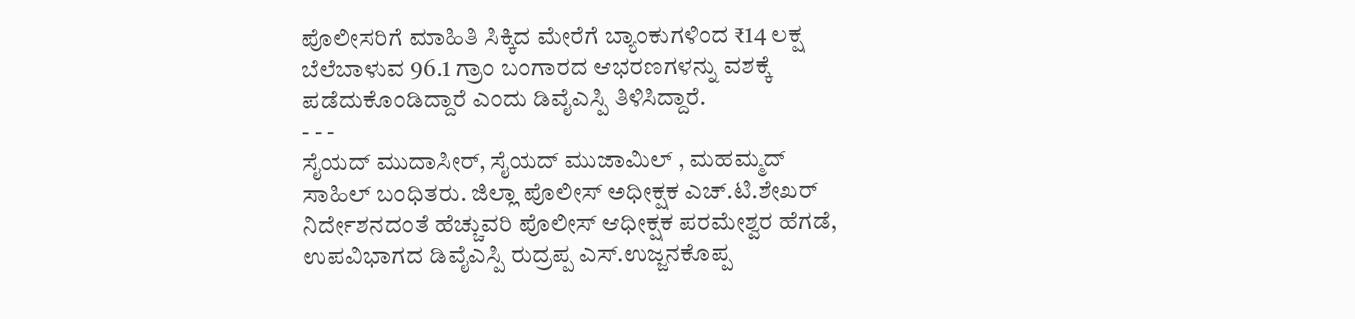ಪೊಲೀಸರಿಗೆ ಮಾಹಿತಿ ಸಿಕ್ಕಿದ ಮೇರೆಗೆ ಬ್ಯಾಂಕುಗಳಿಂದ ₹14 ಲಕ್ಷ ಬೆಲೆಬಾಳುವ 96.1 ಗ್ರಾಂ ಬಂಗಾರದ ಆಭರಣಗಳನ್ನು ವಶಕ್ಕೆ ಪಡೆದುಕೊಂಡಿದ್ದಾರೆ ಎಂದು ಡಿವೈಎಸ್ಪಿ ತಿಳಿಸಿದ್ದಾರೆ.
- - -
ಸೈಯದ್ ಮುದಾಸೀರ್, ಸೈಯದ್ ಮುಜಾಮಿಲ್ , ಮಹಮ್ಮದ್ ಸಾಹಿಲ್ ಬಂಧಿತರು. ಜಿಲ್ಲಾ ಪೊಲೀಸ್ ಅಧೀಕ್ಷಕ ಎಚ್.ಟಿ.ಶೇಖರ್ ನಿರ್ದೇಶನದಂತೆ ಹೆಚ್ಚುವರಿ ಪೊಲೀಸ್ ಆಧೀಕ್ಷಕ ಪರಮೇಶ್ವರ ಹೆಗಡೆ, ಉಪವಿಭಾಗದ ಡಿವೈಎಸ್ಪಿ ರುದ್ರಪ್ಪ ಎಸ್.ಉಜ್ಜನಕೊಪ್ಪ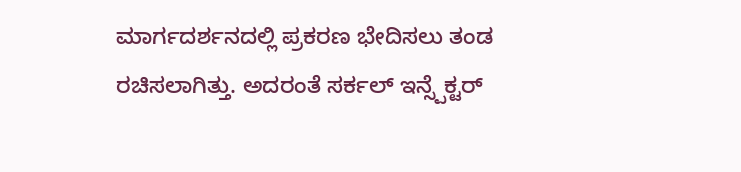ಮಾರ್ಗದರ್ಶನದಲ್ಲಿ ಪ್ರಕರಣ ಭೇದಿಸಲು ತಂಡ ರಚಿಸಲಾಗಿತ್ತು. ಅದರಂತೆ ಸರ್ಕಲ್ ಇನ್ಸ್ಪೆಕ್ಟರ್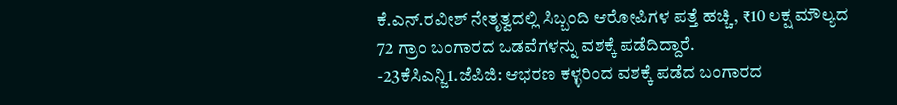ಕೆ.ಎನ್.ರವೀಶ್ ನೇತೃತ್ವದಲ್ಲಿ ಸಿಬ್ಬಂದಿ ಆರೋಪಿಗಳ ಪತ್ತೆ ಹಚ್ಚಿ, ₹10 ಲಕ್ಷ ಮೌಲ್ಯದ 72 ಗ್ರಾಂ ಬಂಗಾರದ ಒಡವೆಗಳನ್ನು ವಶಕ್ಕೆ ಪಡೆದಿದ್ದಾರೆ.
-23ಕೆಸಿಎನ್ಜಿ1.ಜೆಪಿಜಿ: ಆಭರಣ ಕಳ್ಳರಿಂದ ವಶಕ್ಕೆ ಪಡೆದ ಬಂಗಾರದ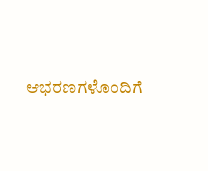ಆಭರಣಗಳೊಂದಿಗೆ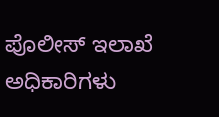ಪೊಲೀಸ್ ಇಲಾಖೆ ಅಧಿಕಾರಿಗಳು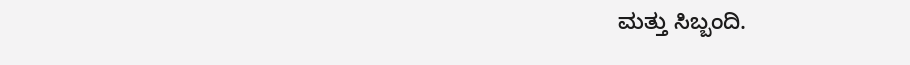ಮತ್ತು ಸಿಬ್ಬಂದಿ.